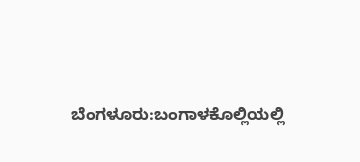ಬೆಂಗಳೂರು:ಬಂಗಾಳಕೊಲ್ಲಿಯಲ್ಲಿ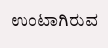ಉಂಟಾಗಿರುವ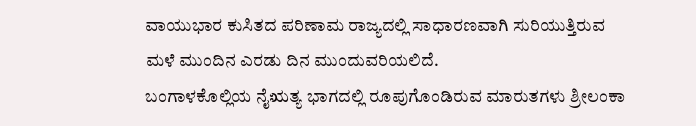ವಾಯುಭಾರ ಕುಸಿತದ ಪರಿಣಾಮ ರಾಜ್ಯದಲ್ಲಿ ಸಾಧಾರಣವಾಗಿ ಸುರಿಯುತ್ತಿರುವ ಮಳೆ ಮುಂದಿನ ಎರಡು ದಿನ ಮುಂದುವರಿಯಲಿದೆ.
ಬಂಗಾಳಕೊಲ್ಲಿಯ ನೈಋತ್ಯ ಭಾಗದಲ್ಲಿ ರೂಪುಗೊಂಡಿರುವ ಮಾರುತಗಳು ಶ್ರೀಲಂಕಾ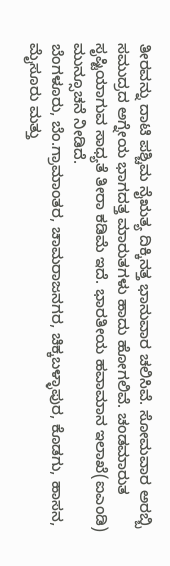ತೀರವನ್ನು ದಾಟಿ ಪಶ್ಚಿಮ ನೈಋತ್ಯ ದಿಕ್ಕಿನತ್ತ ಭಾನುವಾರ ಚಲಿಸಿವೆ. ಸೋಮವಾರ ಅರಬ್ಬಿ ಸಮುದ್ರದ ಅಗ್ನೇಯ ಭಾಗದತ್ತ ಮಾರುತಗಳು ಹಾದು ಹೋಗಲಿವೆ. ಚಂಡಮಾರುತ ಸೃಷ್ಟಿಯಾಗುವ ಸಾಧ್ಯತೆ ತೀರಾ ಕಡಿಮೆ ಇದೆ. ಭಾರತೀಯ ಹವಾಮಾನ ಇಲಾಖೆ(ಐಎಂಡಿ) ಮುನ್ಸೂಚನೆ ನೀಡಿದೆ.
ಬೆಂಗಳೂರು, ಬೆಂ.ಗ್ರಾಮಾಂತರ, ಚಾಮರಾಜನಗರ, ಚಿಕ್ಕಬಳ್ಳಾಪುರ, ಕೊಡಗು, ಹಾಸನ, ಮೈಸೂರು ಮತ್ತು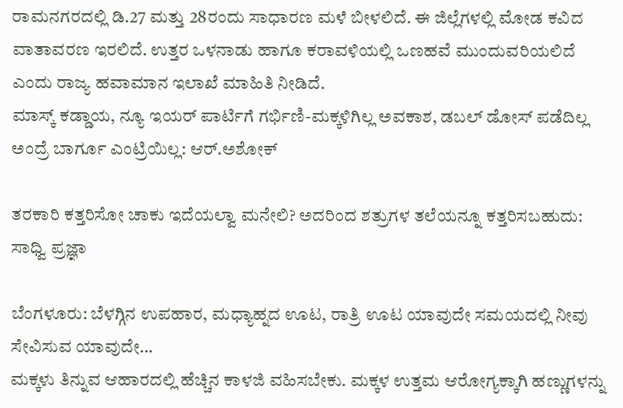ರಾಮನಗರದಲ್ಲಿ ಡಿ.27 ಮತ್ತು 28ರಂದು ಸಾಧಾರಣ ಮಳೆ ಬೀಳಲಿದೆ. ಈ ಜಿಲ್ಲೆಗಳಲ್ಲಿ ಮೋಡ ಕವಿದ ವಾತಾವರಣ ಇರಲಿದೆ. ಉತ್ತರ ಒಳನಾಡು ಹಾಗೂ ಕರಾವಳಿಯಲ್ಲಿ ಒಣಹವೆ ಮುಂದುವರಿಯಲಿದೆ ಎಂದು ರಾಜ್ಯ ಹವಾಮಾನ ಇಲಾಖೆ ಮಾಹಿತಿ ನೀಡಿದೆ.
ಮಾಸ್ಕ್ ಕಡ್ಡಾಯ, ನ್ಯೂ ಇಯರ್ ಪಾರ್ಟಿಗೆ ಗರ್ಭಿಣಿ-ಮಕ್ಕಳಿಗಿಲ್ಲ ಅವಕಾಶ, ಡಬಲ್ ಡೋಸ್ ಪಡೆದಿಲ್ಲ ಅಂದ್ರೆ ಬಾರ್ಗೂ ಎಂಟ್ರಿಯಿಲ್ಲ: ಆರ್.ಅಶೋಕ್

ತರಕಾರಿ ಕತ್ತರಿಸೋ ಚಾಕು ಇದೆಯಲ್ವಾ ಮನೇಲಿ? ಅದರಿಂದ ಶತ್ರುಗಳ ತಲೆಯನ್ನೂ ಕತ್ತರಿಸಬಹುದು: ಸಾಧ್ವಿ ಪ್ರಜ್ಞಾ

ಬೆಂಗಳೂರು: ಬೆಳಗ್ಗಿನ ಉಪಹಾರ, ಮಧ್ಯಾಹ್ನದ ಊಟ, ರಾತ್ರಿ ಊಟ ಯಾವುದೇ ಸಮಯದಲ್ಲಿ ನೀವು ಸೇವಿಸುವ ಯಾವುದೇ…
ಮಕ್ಕಳು ತಿನ್ನುವ ಆಹಾರದಲ್ಲಿ ಹೆಚ್ಚಿನ ಕಾಳಜಿ ವಹಿಸಬೇಕು. ಮಕ್ಕಳ ಉತ್ತಮ ಆರೋಗ್ಯಕ್ಕಾಗಿ ಹಣ್ಣುಗಳನ್ನು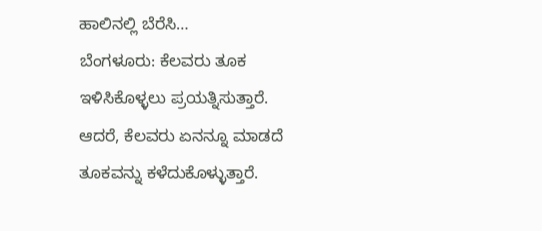ಹಾಲಿನಲ್ಲಿ ಬೆರೆಸಿ…
ಬೆಂಗಳೂರು: ಕೆಲವರು ತೂಕ ಇಳಿಸಿಕೊಳ್ಳಲು ಪ್ರಯತ್ನಿಸುತ್ತಾರೆ. ಆದರೆ, ಕೆಲವರು ಏನನ್ನೂ ಮಾಡದೆ ತೂಕವನ್ನು ಕಳೆದುಕೊಳ್ಳುತ್ತಾರೆ.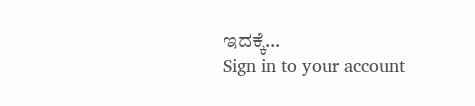ಇದಕ್ಕೆ…
Sign in to your account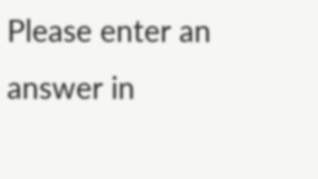Please enter an answer in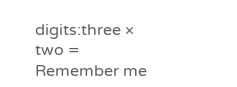digits:three × two =
Remember me